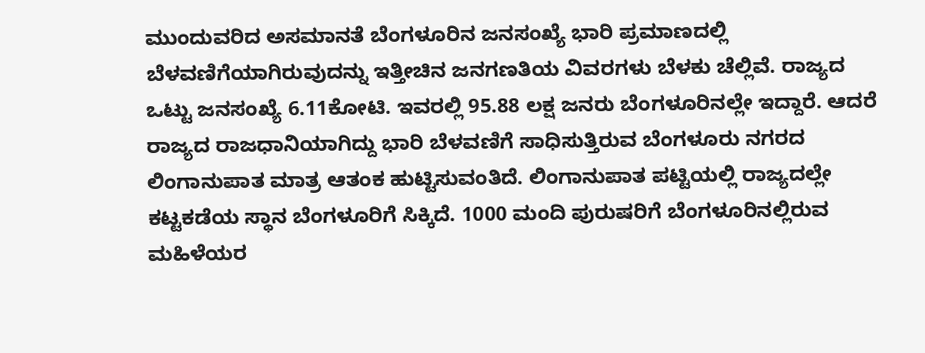ಮುಂದುವರಿದ ಅಸಮಾನತೆ ಬೆಂಗಳೂರಿನ ಜನಸಂಖ್ಯೆ ಭಾರಿ ಪ್ರಮಾಣದಲ್ಲಿ ಬೆಳವಣಿಗೆಯಾಗಿರುವುದನ್ನು ಇತ್ತೀಚಿನ ಜನಗಣತಿಯ ವಿವರಗಳು ಬೆಳಕು ಚೆಲ್ಲಿವೆ. ರಾಜ್ಯದ ಒಟ್ಟು ಜನಸಂಖ್ಯೆ 6.11ಕೋಟಿ. ಇವರಲ್ಲಿ 95.88 ಲಕ್ಷ ಜನರು ಬೆಂಗಳೂರಿನಲ್ಲೇ ಇದ್ದಾರೆ. ಆದರೆ ರಾಜ್ಯದ ರಾಜಧಾನಿಯಾಗಿದ್ದು ಭಾರಿ ಬೆಳವಣಿಗೆ ಸಾಧಿಸುತ್ತಿರುವ ಬೆಂಗಳೂರು ನಗರದ ಲಿಂಗಾನುಪಾತ ಮಾತ್ರ ಆತಂಕ ಹುಟ್ಟಿಸುವಂತಿದೆ. ಲಿಂಗಾನುಪಾತ ಪಟ್ಟಿಯಲ್ಲಿ ರಾಜ್ಯದಲ್ಲೇ ಕಟ್ಟಕಡೆಯ ಸ್ಥಾನ ಬೆಂಗಳೂರಿಗೆ ಸಿಕ್ಕಿದೆ. 1000 ಮಂದಿ ಪುರುಷರಿಗೆ ಬೆಂಗಳೂರಿನಲ್ಲಿರುವ ಮಹಿಳೆಯರ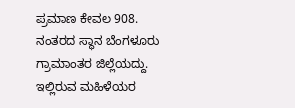ಪ್ರಮಾಣ ಕೇವಲ 908. ನಂತರದ ಸ್ಥಾನ ಬೆಂಗಳೂರು ಗ್ರಾಮಾಂತರ ಜಿಲ್ಲೆಯದ್ದು. ಇಲ್ಲಿರುವ ಮಹಿಳೆಯರ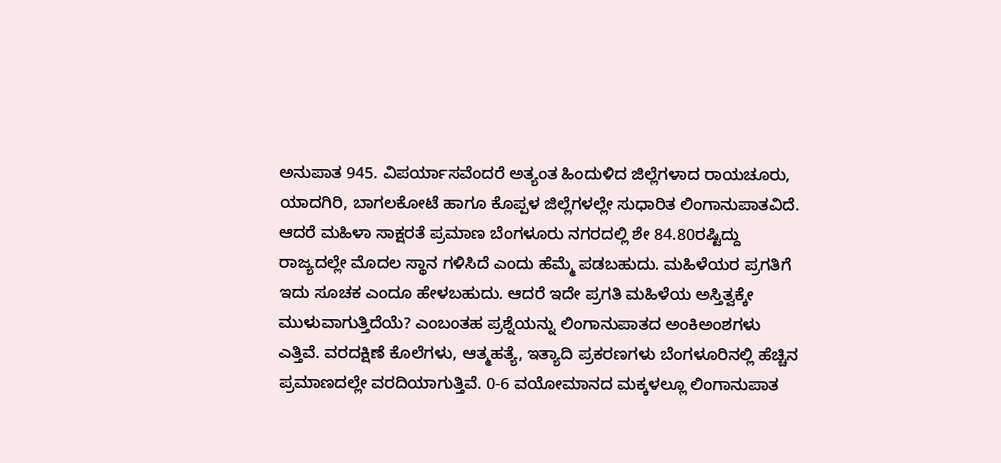ಅನುಪಾತ 945. ವಿಪರ್ಯಾಸವೆಂದರೆ ಅತ್ಯಂತ ಹಿಂದುಳಿದ ಜಿಲ್ಲೆಗಳಾದ ರಾಯಚೂರು, ಯಾದಗಿರಿ, ಬಾಗಲಕೋಟೆ ಹಾಗೂ ಕೊಪ್ಪಳ ಜಿಲ್ಲೆಗಳಲ್ಲೇ ಸುಧಾರಿತ ಲಿಂಗಾನುಪಾತವಿದೆ. ಆದರೆ ಮಹಿಳಾ ಸಾಕ್ಷರತೆ ಪ್ರಮಾಣ ಬೆಂಗಳೂರು ನಗರದಲ್ಲಿ ಶೇ 84.80ರಷ್ಟಿದ್ದು ರಾಜ್ಯದಲ್ಲೇ ಮೊದಲ ಸ್ಥಾನ ಗಳಿಸಿದೆ ಎಂದು ಹೆಮ್ಮೆ ಪಡಬಹುದು. ಮಹಿಳೆಯರ ಪ್ರಗತಿಗೆ ಇದು ಸೂಚಕ ಎಂದೂ ಹೇಳಬಹುದು. ಆದರೆ ಇದೇ ಪ್ರಗತಿ ಮಹಿಳೆಯ ಅಸ್ತಿತ್ವಕ್ಕೇ ಮುಳುವಾಗುತ್ತಿದೆಯೆ? ಎಂಬಂತಹ ಪ್ರಶ್ನೆಯನ್ನು ಲಿಂಗಾನುಪಾತದ ಅಂಕಿಅಂಶಗಳು ಎತ್ತಿವೆ. ವರದಕ್ಷಿಣೆ ಕೊಲೆಗಳು, ಆತ್ಮಹತ್ಯೆ, ಇತ್ಯಾದಿ ಪ್ರಕರಣಗಳು ಬೆಂಗಳೂರಿನಲ್ಲಿ ಹೆಚ್ಚಿನ ಪ್ರಮಾಣದಲ್ಲೇ ವರದಿಯಾಗುತ್ತಿವೆ. 0-6 ವಯೋಮಾನದ ಮಕ್ಕಳಲ್ಲೂ ಲಿಂಗಾನುಪಾತ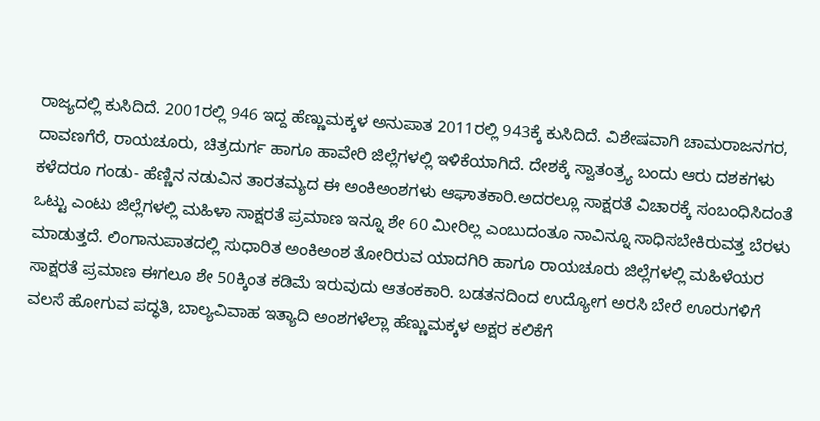ರಾಜ್ಯದಲ್ಲಿ ಕುಸಿದಿದೆ. 2001ರಲ್ಲಿ 946 ಇದ್ದ ಹೆಣ್ಣುಮಕ್ಕಳ ಅನುಪಾತ 2011ರಲ್ಲಿ 943ಕ್ಕೆ ಕುಸಿದಿದೆ. ವಿಶೇಷವಾಗಿ ಚಾಮರಾಜನಗರ, ದಾವಣಗೆರೆ, ರಾಯಚೂರು, ಚಿತ್ರದುರ್ಗ ಹಾಗೂ ಹಾವೇರಿ ಜಿಲ್ಲೆಗಳಲ್ಲಿ ಇಳಿಕೆಯಾಗಿದೆ. ದೇಶಕ್ಕೆ ಸ್ವಾತಂತ್ರ್ಯ ಬಂದು ಆರು ದಶಕಗಳು ಕಳೆದರೂ ಗಂಡು- ಹೆಣ್ಣಿನ ನಡುವಿನ ತಾರತಮ್ಯದ ಈ ಅಂಕಿಅಂಶಗಳು ಆಘಾತಕಾರಿ.ಅದರಲ್ಲೂ ಸಾಕ್ಷರತೆ ವಿಚಾರಕ್ಕೆ ಸಂಬಂಧಿಸಿದಂತೆ ಒಟ್ಟು ಎಂಟು ಜಿಲ್ಲೆಗಳಲ್ಲಿ ಮಹಿಳಾ ಸಾಕ್ಷರತೆ ಪ್ರಮಾಣ ಇನ್ನೂ ಶೇ 60 ಮೀರಿಲ್ಲ ಎಂಬುದಂತೂ ನಾವಿನ್ನೂ ಸಾಧಿಸಬೇಕಿರುವತ್ತ ಬೆರಳು ಮಾಡುತ್ತದೆ. ಲಿಂಗಾನುಪಾತದಲ್ಲಿ ಸುಧಾರಿತ ಅಂಕಿಅಂಶ ತೋರಿರುವ ಯಾದಗಿರಿ ಹಾಗೂ ರಾಯಚೂರು ಜಿಲ್ಲೆಗಳಲ್ಲಿ ಮಹಿಳೆಯರ ಸಾಕ್ಷರತೆ ಪ್ರಮಾಣ ಈಗಲೂ ಶೇ 50ಕ್ಕಿಂತ ಕಡಿಮೆ ಇರುವುದು ಆತಂಕಕಾರಿ. ಬಡತನದಿಂದ ಉದ್ಯೋಗ ಅರಸಿ ಬೇರೆ ಊರುಗಳಿಗೆ ವಲಸೆ ಹೋಗುವ ಪದ್ಧತಿ, ಬಾಲ್ಯವಿವಾಹ ಇತ್ಯಾದಿ ಅಂಶಗಳೆಲ್ಲಾ ಹೆಣ್ಣುಮಕ್ಕಳ ಅಕ್ಷರ ಕಲಿಕೆಗೆ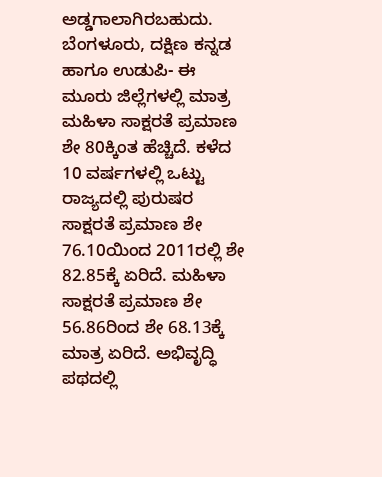ಅಡ್ಡಗಾಲಾಗಿರಬಹುದು. ಬೆಂಗಳೂರು, ದಕ್ಷಿಣ ಕನ್ನಡ ಹಾಗೂ ಉಡುಪಿ- ಈ ಮೂರು ಜಿಲ್ಲೆಗಳಲ್ಲಿ ಮಾತ್ರ ಮಹಿಳಾ ಸಾಕ್ಷರತೆ ಪ್ರಮಾಣ ಶೇ 80ಕ್ಕಿಂತ ಹೆಚ್ಚಿದೆ. ಕಳೆದ 10 ವರ್ಷಗಳಲ್ಲಿ ಒಟ್ಟು ರಾಜ್ಯದಲ್ಲಿ ಪುರುಷರ ಸಾಕ್ಷರತೆ ಪ್ರಮಾಣ ಶೇ 76.10ಯಿಂದ 2011ರಲ್ಲಿ ಶೇ 82.85ಕ್ಕೆ ಏರಿದೆ. ಮಹಿಳಾ ಸಾಕ್ಷರತೆ ಪ್ರಮಾಣ ಶೇ 56.86ರಿಂದ ಶೇ 68.13ಕ್ಕೆ ಮಾತ್ರ ಏರಿದೆ. ಅಭಿವೃದ್ಧಿ ಪಥದಲ್ಲಿ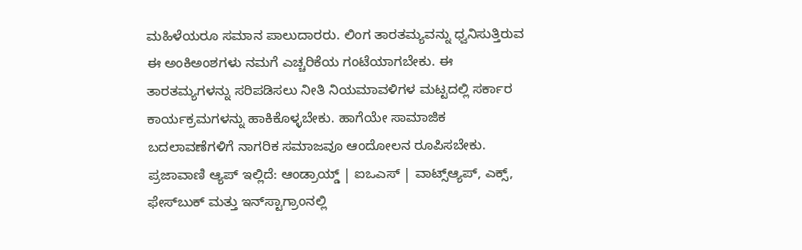ಮಹಿಳೆಯರೂ ಸಮಾನ ಪಾಲುದಾರರು. ಲಿಂಗ ತಾರತಮ್ಯವನ್ನು ಧ್ವನಿಸುತ್ತಿರುವ ಈ ಅಂಕಿಅಂಶಗಳು ನಮಗೆ ಎಚ್ಚರಿಕೆಯ ಗಂಟೆಯಾಗಬೇಕು. ಈ ತಾರತಮ್ಯಗಳನ್ನು ಸರಿಪಡಿಸಲು ನೀತಿ ನಿಯಮಾವಳಿಗಳ ಮಟ್ಟದಲ್ಲಿ ಸರ್ಕಾರ ಕಾರ್ಯಕ್ರಮಗಳನ್ನು ಹಾಕಿಕೊಳ್ಳಬೇಕು. ಹಾಗೆಯೇ ಸಾಮಾಜಿಕ ಬದಲಾವಣೆಗಳಿಗೆ ನಾಗರಿಕ ಸಮಾಜವೂ ಆಂದೋಲನ ರೂಪಿಸಬೇಕು. ಪ್ರಜಾವಾಣಿ ಆ್ಯಪ್ ಇಲ್ಲಿದೆ: ಆಂಡ್ರಾಯ್ಡ್ | ಐಒಎಸ್ | ವಾಟ್ಸ್ಆ್ಯಪ್, ಎಕ್ಸ್, ಫೇಸ್‌ಬುಕ್ ಮತ್ತು ಇನ್‌ಸ್ಟಾಗ್ರಾಂನಲ್ಲಿ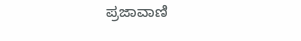ಪ್ರಜಾವಾಣಿ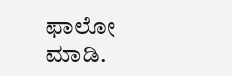ಫಾಲೋ ಮಾಡಿ.